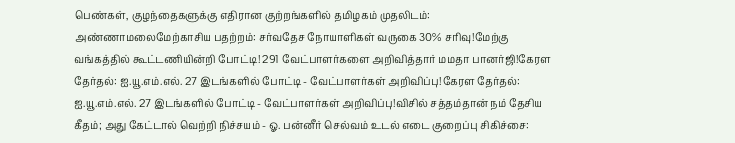பெண்கள், குழந்தைகளுக்கு எதிரான குற்றங்களில் தமிழகம் முதலிடம்: அண்ணாமலைமேற்காசிய பதற்றம்: சர்வதேச நோயாளிகள் வருகை 30% சரிவு!மேற்கு வங்கத்தில் கூட்டணியின்றி போட்டி! 291 வேட்பாளர்களை அறிவித்தார் மமதா பானர்ஜி!கேரள தேர்தல்: ஐ.யூ.எம்.எல். 27 இடங்களில் போட்டி - வேட்பாளர்கள் அறிவிப்பு!கேரள தேர்தல்: ஐ.யூ.எம்.எல். 27 இடங்களில் போட்டி - வேட்பாளர்கள் அறிவிப்பு!விசில் சத்தம்தான் நம் தேசிய கீதம்; அது கேட்டால் வெற்றி நிச்சயம் - ஓ. பன்னீர் செல்வம் உடல் எடை குறைப்பு சிகிச்சை: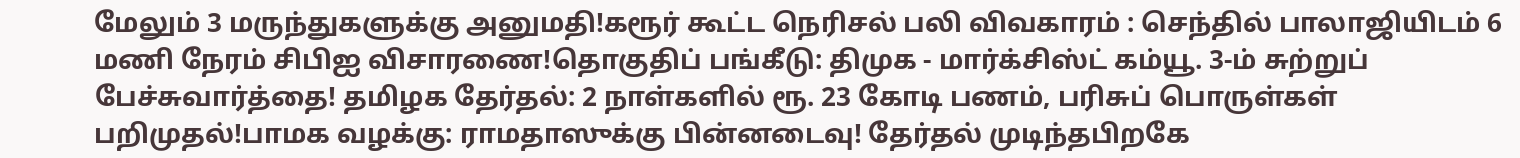மேலும் 3 மருந்துகளுக்கு அனுமதி!கரூர் கூட்ட நெரிசல் பலி விவகாரம் : செந்தில் பாலாஜியிடம் 6 மணி நேரம் சிபிஐ விசாரணை!தொகுதிப் பங்கீடு: திமுக - மார்க்சிஸ்ட் கம்யூ. 3-ம் சுற்றுப் பேச்சுவார்த்தை! தமிழக தேர்தல்: 2 நாள்களில் ரூ. 23 கோடி பணம், பரிசுப் பொருள்கள் பறிமுதல்!பாமக வழக்கு: ராமதாஸுக்கு பின்னடைவு! தேர்தல் முடிந்தபிறகே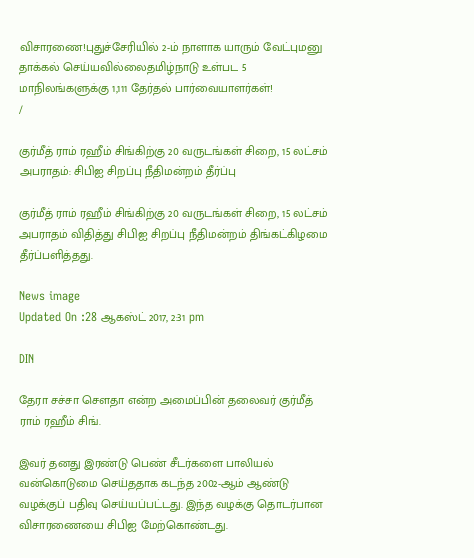விசாரணை!புதுச்சேரியில் 2-ம் நாளாக யாரும் வேட்புமனு தாக்கல் செய்யவில்லைதமிழ்நாடு உள்பட 5 மாநிலங்களுக்கு 1,111 தேர்தல் பார்வையாளர்கள்!
/

குர்மீத் ராம் ரஹீம் சிங்கிற்கு 20 வருடங்கள் சிறை, 15 லட்சம் அபராதம்: சிபிஐ சிறப்பு நீதிமன்றம் தீர்ப்பு

குர்மீத் ராம் ரஹீம் சிங்கிற்கு 20 வருடங்கள் சிறை, 15 லட்சம் அபராதம் விதித்து சிபிஐ சிறப்பு நீதிமன்றம் திங்கட்கிழமை தீர்ப்பளித்தது.

News image
Updated On :28 ஆகஸ்ட் 2017, 2:31 pm

DIN

தேரா சச்சா சௌதா என்ற அமைப்பின் தலைவர் குர்மீத் ராம் ரஹீம் சிங்.

இவர் தனது இரண்டு பெண் சீடர்களை பாலியல் வன்கொடுமை செய்ததாக கடந்த 2002-ஆம் ஆண்டு வழக்குப் பதிவு செய்யப்பட்டது. இந்த வழக்கு தொடர்பான விசாரணையை சிபிஐ மேற்கொண்டது.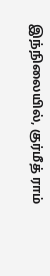இந்நிலையில், குர்மீத் ராம்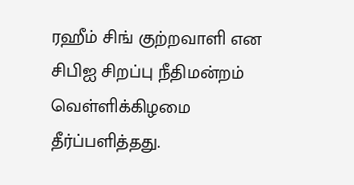ரஹீம் சிங் குற்றவாளி என சிபிஐ சிறப்பு நீதிமன்றம் வெள்ளிக்கிழமை தீர்ப்பளித்தது.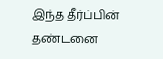இந்த தீர்ப்பின் தண்டனை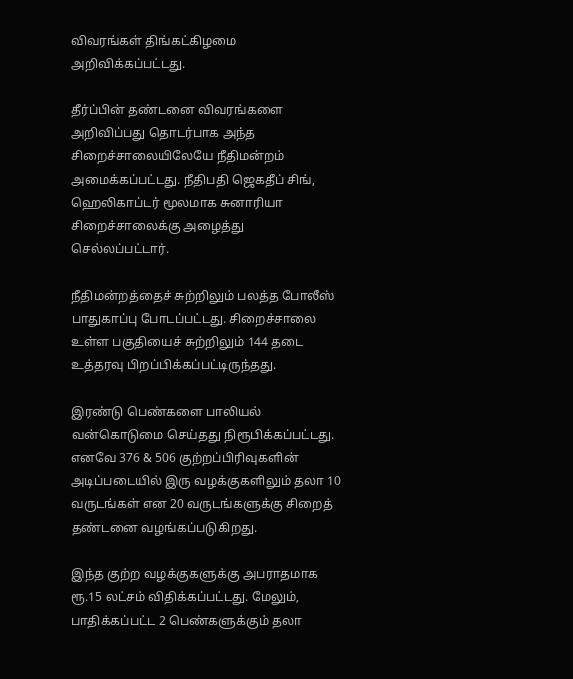விவரங்கள் திங்கட்கிழமை அறிவிக்கப்பட்டது.

தீர்ப்பின் தண்டனை விவரங்களை அறிவிப்பது தொடர்பாக அந்த சிறைச்சாலையிலேயே நீதிமன்றம் அமைக்கப்பட்டது. நீதிபதி ஜெகதீப் சிங், ஹெலிகாப்டர் மூலமாக சுனாரியா சிறைச்சாலைக்கு அழைத்து செல்லப்பட்டார்.

நீதிமன்றத்தைச் சுற்றிலும் பலத்த போலீஸ் பாதுகாப்பு போடப்பட்டது. சிறைச்சாலை உள்ள பகுதியைச் சுற்றிலும் 144 தடை உத்தரவு பிறப்பிக்கப்பட்டிருந்தது.

இரண்டு பெண்களை பாலியல் வன்கொடுமை செய்தது நிரூபிக்கப்பட்டது. எனவே 376 & 506 குற்றப்பிரிவுகளின் அடிப்படையில் இரு வழக்குகளிலும் தலா 10 வருடங்கள் என 20 வருடங்களுக்கு சிறைத் தண்டனை வழங்கப்படுகிறது.

இந்த குற்ற வழக்குகளுக்கு அபராதமாக ரூ.15 லட்சம் விதிக்கப்பட்டது. மேலும், பாதிக்கப்பட்ட 2 பெண்களுக்கும் தலா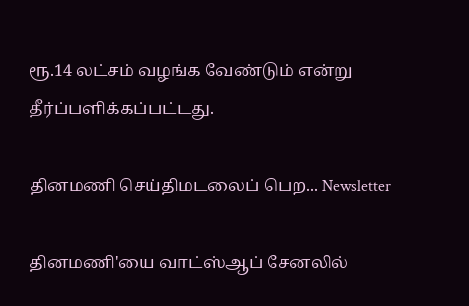ரூ.14 லட்சம் வழங்க வேண்டும் என்று தீர்ப்பளிக்கப்பட்டது.

தினமணி செய்திமடலைப் பெற... Newsletter

தினமணி'யை வாட்ஸ்ஆப் சேனலில்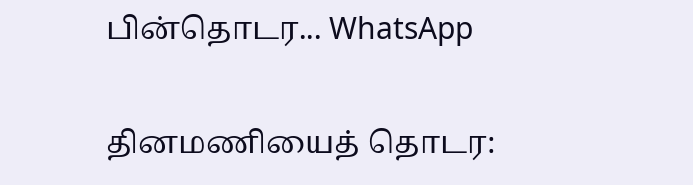பின்தொடர... WhatsApp

தினமணியைத் தொடர: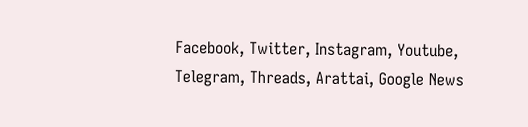Facebook, Twitter, Instagram, Youtube, Telegram, Threads, Arattai, Google News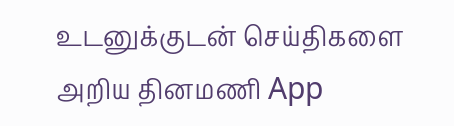உடனுக்குடன் செய்திகளை அறிய தினமணி App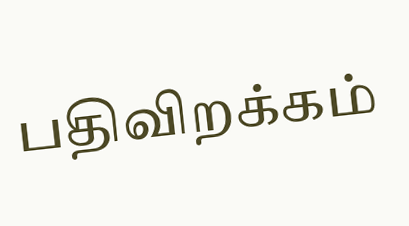பதிவிறக்கம்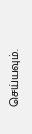செய்யவும்.